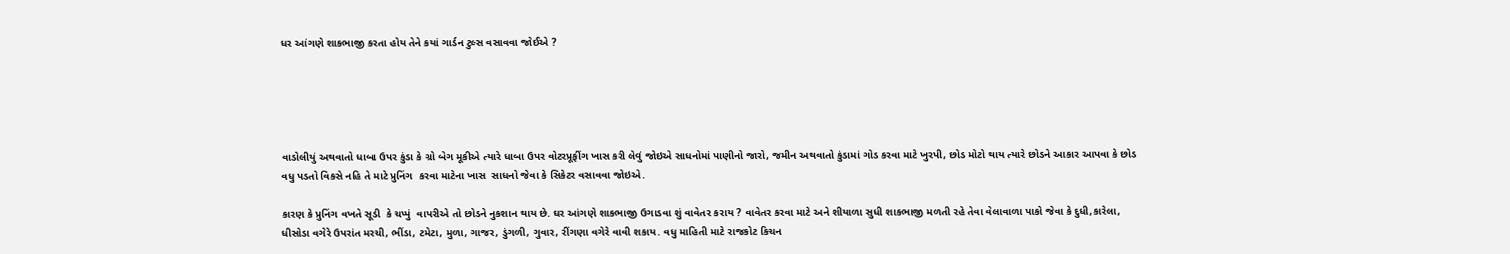ધર આંગણે શાકભાજી કરતા હોય તેને કયાં ગાર્ડન ટુલ્સ વસાવવા જોઈએ ?





વાડોલીયું અથવાતો ધાબા ઉપર કુંડા કે ગ્રો બેગ મૂકીએ ત્યારે ધાબા ઉપર વોટરપ્રૂફીંગ ખાસ કરી લેવું જોઇએ સાધનોમાં પાણીનો જારો, જમીન અથવાતો કુંડામાં ગોડ કરવા માટે ખુરપી, છોડ મોટો થાય ત્યારે છોડને આકાર આપવા કે છોડ વધુ પડતો વિકસે નહિ તે માટે પ્રુનિંગ  કરવા માટેના ખાસ  સાધનો જેવા કે સિકેટર વસાવવા જોઇએ.

કારણ કે પ્રુનિંગ વખતે સૂડી  કે ચપ્પું  વાપરીએ તો છોડને નુકશાન થાય છે. ઘર આંગણે શાકભાજી ઉગાડવા શું વાવેતર કરાય ? વાવેતર કરવા માટે અને શીયાળા સુધી શાકભાજી મળતી રહે તેવા વેલાવાળા પાકો જેવા કે દુધી,કારેલા, ધીસોડા વગેરે ઉપરાંત મરચી, ભીંડા, ટમેટા, મુળા, ગાજર, ડુંગળી, ગુવાર, રીંગણા વગેરે વાવી શકાય. વધુ માહિતી માટે રાજકોટ કિચન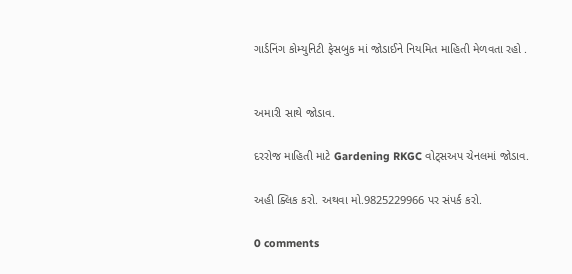ગાર્ડનિંગ કોમ્યુનિટી ફેસબુક માં જોડાઈને નિયમિત માહિતી મેળવતા રહો .


અમારી સાથે જોડાવ.

દરરોજ માહિતી માટે Gardening RKGC વોટ્સઅપ ચેનલમાં જોડાવ.

અહી ક્લિક કરો. અથવા મો.9825229966 પર સંપર્ક કરો.

0 comments